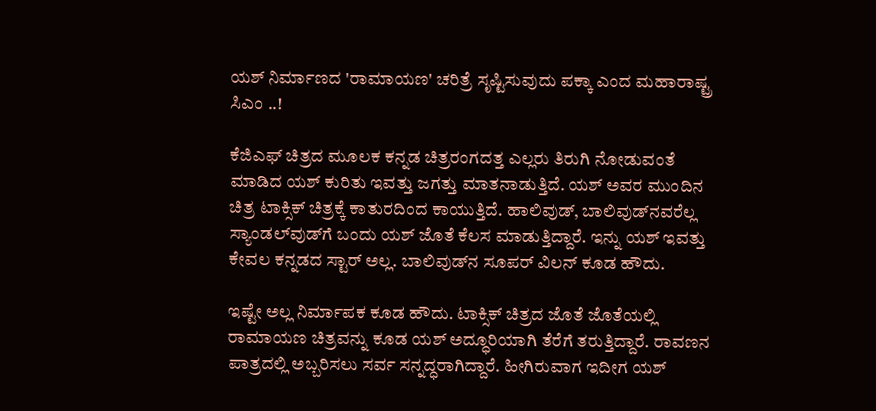ಯಶ್ ನಿರ್ಮಾಣದ 'ರಾಮಾಯಣ' ಚರಿತ್ರೆ ಸೃಷ್ಟಿಸುವುದು ಪಕ್ಕಾ ಎಂದ ಮಹಾರಾಷ್ಟ್ರ ಸಿಎಂ ..!

ಕೆಜಿಎಫ್ ಚಿತ್ರದ ಮೂಲಕ ಕನ್ನಡ ಚಿತ್ರರಂಗದತ್ತ ಎಲ್ಲರು ತಿರುಗಿ ನೋಡುವಂತೆ ಮಾಡಿದ ಯಶ್ ಕುರಿತು ಇವತ್ತು ಜಗತ್ತು ಮಾತನಾಡುತ್ತಿದೆ. ಯಶ್ ಅವರ ಮುಂದಿನ ಚಿತ್ರ ಟಾಕ್ಸಿಕ್ ಚಿತ್ರಕ್ಕೆ ಕಾತುರದಿಂದ ಕಾಯುತ್ತಿದೆ. ಹಾಲಿವುಡ್‌, ಬಾಲಿವುಡ್‌ನವರೆಲ್ಲ ಸ್ಯಾಂಡಲ್‌ವುಡ್‌ಗೆ ಬಂದು ಯಶ್ ಜೊತೆ ಕೆಲಸ ಮಾಡುತ್ತಿದ್ದಾರೆ. ಇನ್ನು ಯಶ್ ಇವತ್ತು ಕೇವಲ ಕನ್ನಡದ ಸ್ಟಾರ್ ಅಲ್ಲ. ಬಾಲಿವುಡ್‌ನ ಸೂಪರ್ ವಿಲನ್ ಕೂಡ ಹೌದು.

ಇಷ್ಟೇ ಅಲ್ಲ ನಿರ್ಮಾಪಕ ಕೂಡ ಹೌದು. ಟಾಕ್ಸಿಕ್ ಚಿತ್ರದ ಜೊತೆ ಜೊತೆಯಲ್ಲಿ ರಾಮಾಯಣ ಚಿತ್ರವನ್ನು ಕೂಡ ಯಶ್ ಅದ್ಧೂರಿಯಾಗಿ ತೆರೆಗೆ ತರುತ್ತಿದ್ದಾರೆ. ರಾವಣನ ಪಾತ್ರದಲ್ಲಿ ಅಬ್ಬರಿಸಲು ಸರ್ವ ಸನ್ನದ್ಧರಾಗಿದ್ದಾರೆ. ಹೀಗಿರುವಾಗ ಇದೀಗ ಯಶ್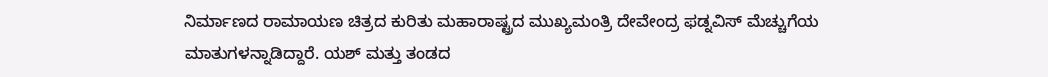ನಿರ್ಮಾಣದ ರಾಮಾಯಣ ಚಿತ್ರದ ಕುರಿತು ಮಹಾರಾಷ್ಟ್ರದ ಮುಖ್ಯಮಂತ್ರಿ ದೇವೇಂದ್ರ ಫಡ್ನವಿಸ್ ಮೆಚ್ಚುಗೆಯ ಮಾತುಗಳನ್ನಾಡಿದ್ದಾರೆ. ಯಶ್ ಮತ್ತು ತಂಡದ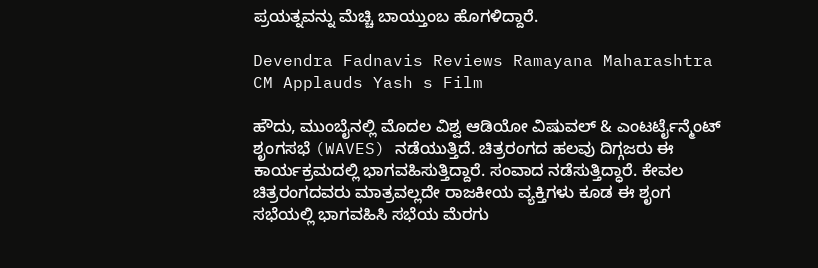ಪ್ರಯತ್ನವನ್ನು ಮೆಚ್ಚಿ ಬಾಯ್ತುಂಬ ಹೊಗಳಿದ್ದಾರೆ.

Devendra Fadnavis Reviews Ramayana Maharashtra CM Applauds Yash s Film

ಹೌದು, ಮುಂಬೈನಲ್ಲಿ ಮೊದಲ ವಿಶ್ವ ಆಡಿಯೋ ವಿಷುವಲ್ & ಎಂಟರ್ಟೈನ್ಮೆಂಟ್ ಶೃಂಗಸಭೆ (WAVES) ನಡೆಯುತ್ತಿದೆ. ಚಿತ್ರರಂಗದ ಹಲವು ದಿಗ್ಗಜರು ಈ ಕಾರ್ಯಕ್ರಮದಲ್ಲಿ ಭಾಗವಹಿಸುತ್ತಿದ್ದಾರೆ. ಸಂವಾದ ನಡೆಸುತ್ತಿದ್ಧಾರೆ. ಕೇವಲ ಚಿತ್ರರಂಗದವರು ಮಾತ್ರವಲ್ಲದೇ ರಾಜಕೀಯ ವ್ಯಕ್ತಿಗಳು ಕೂಡ ಈ ಶೃಂಗ ಸಭೆಯಲ್ಲಿ ಭಾಗವಹಿಸಿ ಸಭೆಯ ಮೆರಗು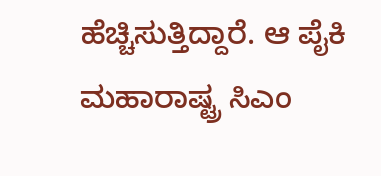ಹೆಚ್ಚಿಸುತ್ತಿದ್ದಾರೆ. ಆ ಪೈಕಿ ಮಹಾರಾಷ್ಟ್ರ ಸಿಎಂ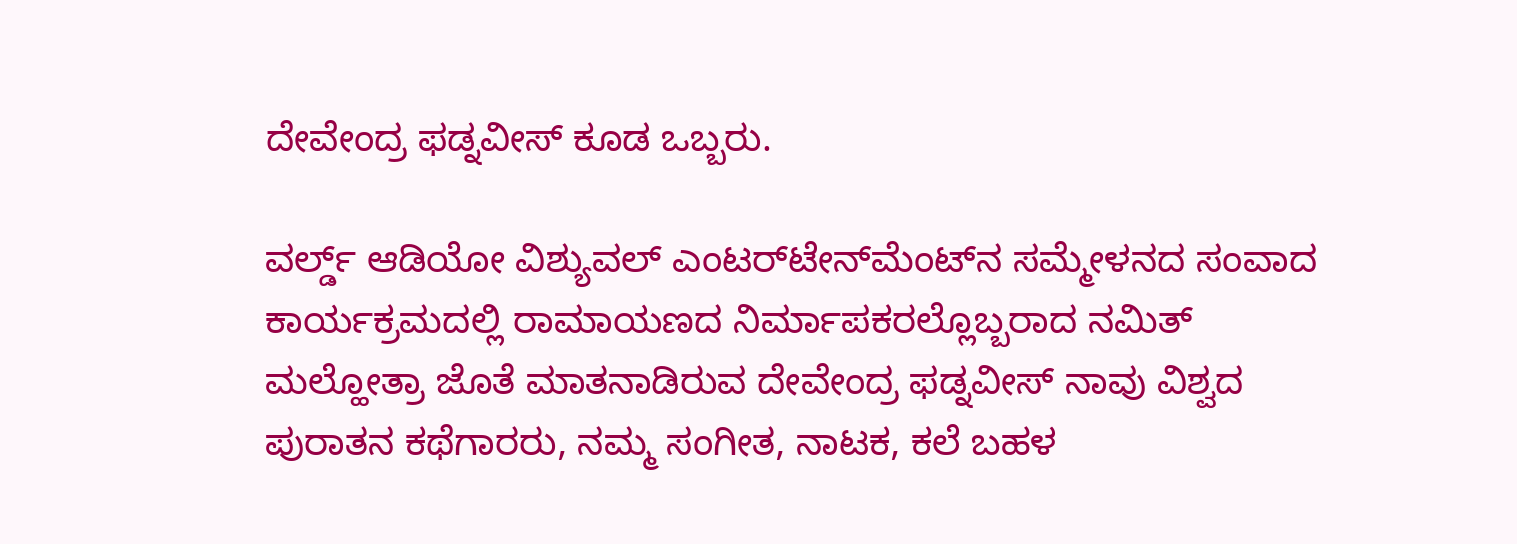ದೇವೇಂದ್ರ ಫಡ್ನವೀಸ್ ಕೂಡ ಒಬ್ಬರು.

ವರ್ಲ್ಡ್ ಆಡಿಯೋ ವಿಶ್ಯುವಲ್ ಎಂಟರ್‌ಟೇನ್‌ಮೆಂಟ್‌ನ ಸಮ್ಮೇಳನದ ಸಂವಾದ ಕಾರ್ಯಕ್ರಮದಲ್ಲಿ ರಾಮಾಯಣದ ನಿರ್ಮಾಪಕರಲ್ಲೊಬ್ಬರಾದ ನಮಿತ್ ಮಲ್ಹೋತ್ರಾ ಜೊತೆ ಮಾತನಾಡಿರುವ ದೇವೇಂದ್ರ ಫಡ್ನವೀಸ್ ನಾವು ವಿಶ್ವದ ಪುರಾತನ ಕಥೆಗಾರರು, ನಮ್ಮ ಸಂಗೀತ, ನಾಟಕ, ಕಲೆ ಬಹಳ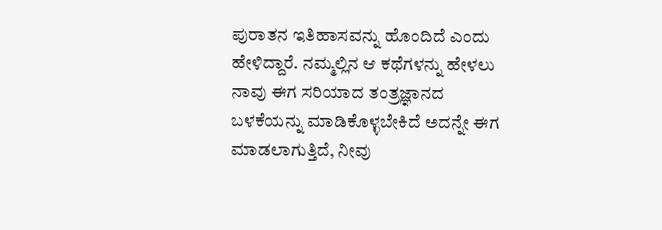ಪುರಾತನ ಇತಿಹಾಸವನ್ನು ಹೊಂದಿದೆ ಎಂದು ಹೇಳಿದ್ದಾರೆ. ನಮ್ಮಲ್ಲಿನ ಆ ಕಥೆಗಳನ್ನು ಹೇಳಲು ನಾವು ಈಗ ಸರಿಯಾದ ತಂತ್ರಜ್ಞಾನದ ಬಳಕೆಯನ್ನು ಮಾಡಿಕೊಳ್ಳಬೇಕಿದೆ ಅದನ್ನೇ ಈಗ ಮಾಡಲಾಗುತ್ತಿದೆ, ನೀವು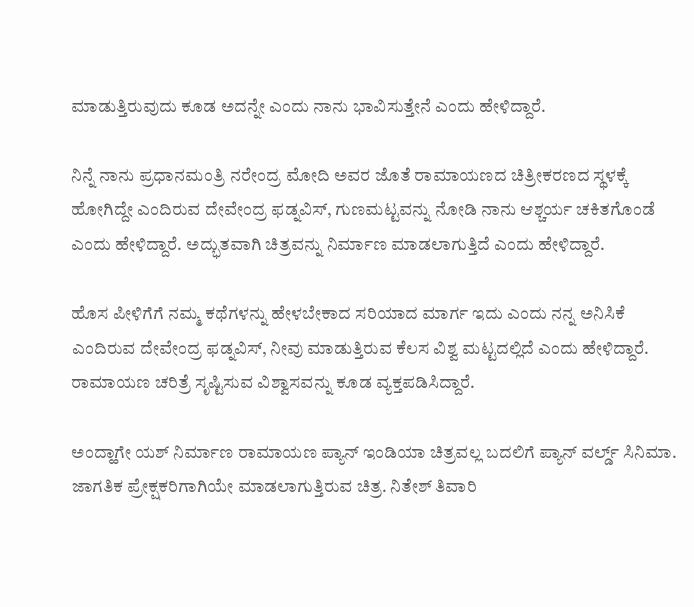ಮಾಡುತ್ತಿರುವುದು ಕೂಡ ಅದನ್ನೇ ಎಂದು ನಾನು ಭಾವಿಸುತ್ತೇನೆ ಎಂದು ಹೇಳಿದ್ದಾರೆ.

ನಿನ್ನೆ ನಾನು ಪ್ರಧಾನಮಂತ್ರಿ ನರೇಂದ್ರ ಮೋದಿ ಅವರ ಜೊತೆ ರಾಮಾಯಣದ ಚಿತ್ರೀಕರಣದ ಸ್ಥಳಕ್ಕೆ ಹೋಗಿದ್ದೇ ಎಂದಿರುವ ದೇವೇಂದ್ರ ಫಡ್ನವಿಸ್, ಗುಣಮಟ್ಟವನ್ನು ನೋಡಿ ನಾನು ಆಶ್ಚರ್ಯ ಚಕಿತಗೊಂಡೆ ಎಂದು ಹೇಳಿದ್ದಾರೆ. ಅದ್ಭುತವಾಗಿ ಚಿತ್ರವನ್ನು ನಿರ್ಮಾಣ ಮಾಡಲಾಗುತ್ತಿದೆ ಎಂದು ಹೇಳಿದ್ದಾರೆ.

ಹೊಸ ಪೀಳಿಗೆಗೆ ನಮ್ಮ ಕಥೆಗಳನ್ನು ಹೇಳಬೇಕಾದ ಸರಿಯಾದ ಮಾರ್ಗ ಇದು ಎಂದು ನನ್ನ ಅನಿಸಿಕೆ ಎಂದಿರುವ ದೇವೇಂದ್ರ ಫಡ್ನವಿಸ್, ನೀವು ಮಾಡುತ್ತಿರುವ ಕೆಲಸ ವಿಶ್ವ ಮಟ್ಟದಲ್ಲಿದೆ ಎಂದು ಹೇಳಿದ್ದಾರೆ. ರಾಮಾಯಣ ಚರಿತ್ರೆ ಸೃಷ್ಟಿಸುವ ವಿಶ್ವಾಸವನ್ನು ಕೂಡ ವ್ಯಕ್ತಪಡಿಸಿದ್ದಾರೆ.

ಅಂದ್ಹಾಗೇ ಯಶ್ ನಿರ್ಮಾಣ ರಾಮಾಯಣ ಪ್ಯಾನ್ ಇಂಡಿಯಾ ಚಿತ್ರವಲ್ಲ ಬದಲಿಗೆ ಪ್ಯಾನ್ ವರ್ಲ್ಡ್ ಸಿನಿಮಾ. ಜಾಗತಿಕ ಪ್ರೇಕ್ಷಕರಿಗಾಗಿಯೇ ಮಾಡಲಾಗುತ್ತಿರುವ ಚಿತ್ರ. ನಿತೇಶ್ ತಿವಾರಿ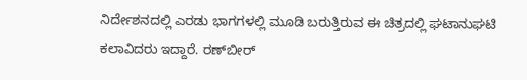ನಿರ್ದೇಶನದಲ್ಲಿ ಎರಡು ಭಾಗಗಳಲ್ಲಿ ಮೂಡಿ ಬರುತ್ತಿರುವ ಈ ಚಿತ್ರದಲ್ಲಿ ಘಟಾನುಘಟಿ ಕಲಾವಿದರು ಇದ್ದಾರೆ. ರಣ್‌ಬೀರ್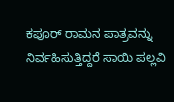ಕಪೂರ್ ರಾಮನ ಪಾತ್ರವನ್ನು ನಿರ್ವಹಿಸುತ್ತಿದ್ದರೆ ಸಾಯಿ ಪಲ್ಲವಿ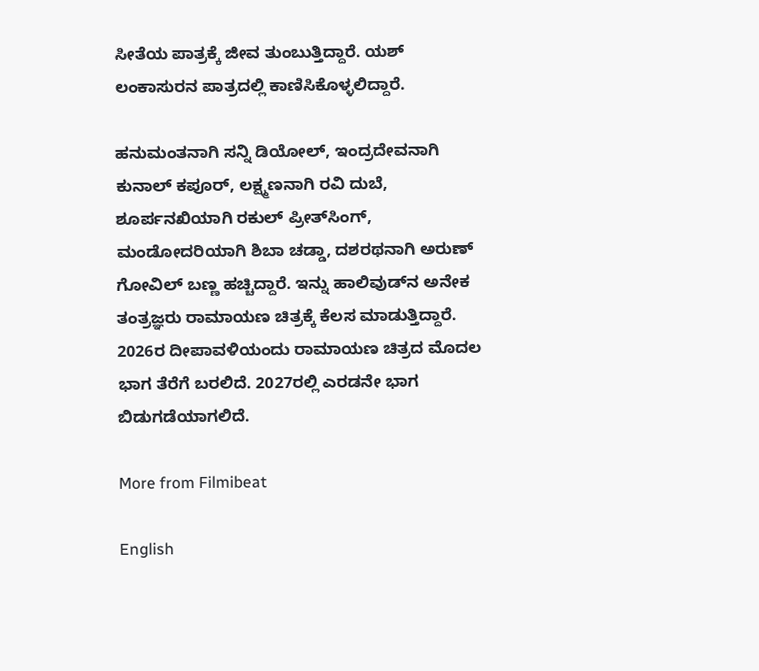ಸೀತೆಯ ಪಾತ್ರಕ್ಕೆ ಜೀವ ತುಂಬುತ್ತಿದ್ದಾರೆ. ಯಶ್ ಲಂಕಾಸುರನ ಪಾತ್ರದಲ್ಲಿ ಕಾಣಿಸಿಕೊಳ್ಳಲಿದ್ದಾರೆ.

ಹನುಮಂತನಾಗಿ ಸನ್ನಿ ಡಿಯೋಲ್, ಇಂದ್ರದೇವನಾಗಿ ಕುನಾಲ್ ಕಪೂರ್, ಲಕ್ಷ್ಮಣನಾಗಿ ರವಿ ದುಬೆ, ಶೂರ್ಪನಖಿಯಾಗಿ ರಕುಲ್ ಪ್ರೀತ್‌ಸಿಂಗ್, ಮಂಡೋದರಿಯಾಗಿ ಶಿಬಾ ಚಡ್ಡಾ, ದಶರಥನಾಗಿ ಅರುಣ್ ಗೋವಿಲ್ ಬಣ್ಣ ಹಚ್ಚಿದ್ದಾರೆ. ಇನ್ನು ಹಾಲಿವುಡ್‌ನ ಅನೇಕ ತಂತ್ರಜ್ಞರು ರಾಮಾಯಣ ಚಿತ್ರಕ್ಕೆ ಕೆಲಸ ಮಾಡುತ್ತಿದ್ದಾರೆ. 2026ರ ದೀಪಾವಳಿಯಂದು ರಾಮಾಯಣ ಚಿತ್ರದ ಮೊದಲ ಭಾಗ ತೆರೆಗೆ ಬರಲಿದೆ. 2027ರಲ್ಲಿ ಎರಡನೇ ಭಾಗ ಬಿಡುಗಡೆಯಾಗಲಿದೆ.

More from Filmibeat

English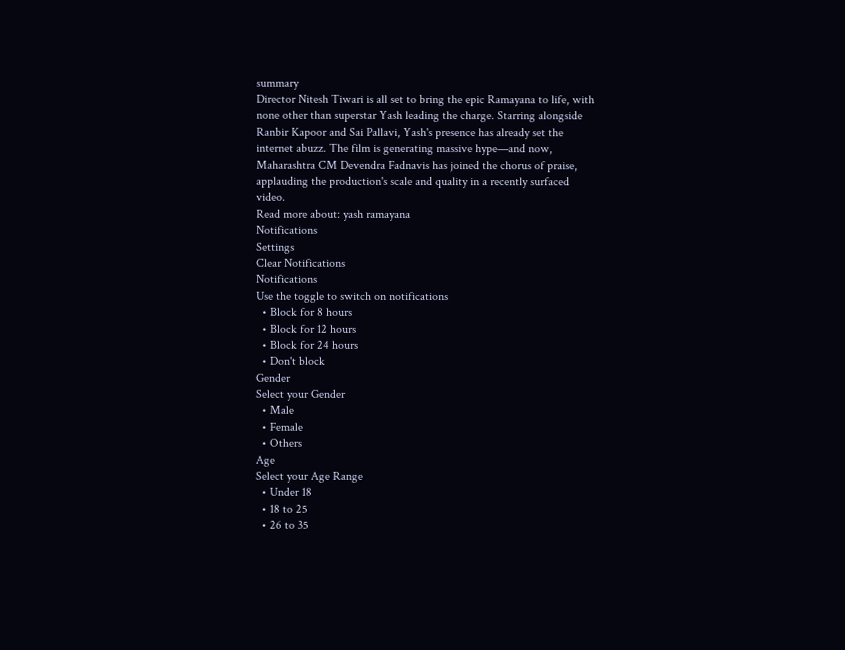summary
Director Nitesh Tiwari is all set to bring the epic Ramayana to life, with none other than superstar Yash leading the charge. Starring alongside Ranbir Kapoor and Sai Pallavi, Yash's presence has already set the internet abuzz. The film is generating massive hype—and now, Maharashtra CM Devendra Fadnavis has joined the chorus of praise, applauding the production's scale and quality in a recently surfaced video.
Read more about: yash ramayana
Notifications
Settings
Clear Notifications
Notifications
Use the toggle to switch on notifications
  • Block for 8 hours
  • Block for 12 hours
  • Block for 24 hours
  • Don't block
Gender
Select your Gender
  • Male
  • Female
  • Others
Age
Select your Age Range
  • Under 18
  • 18 to 25
  • 26 to 35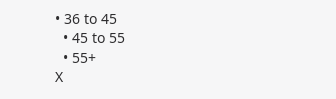• 36 to 45
  • 45 to 55
  • 55+
X